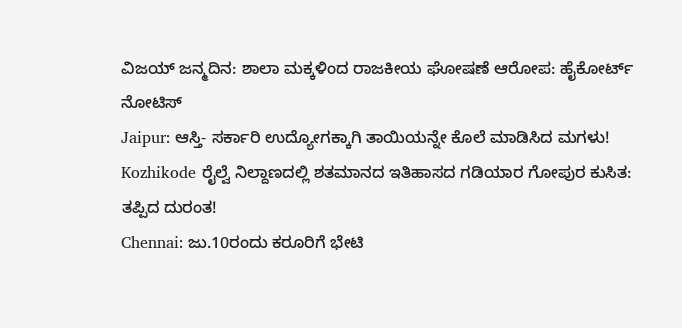ವಿಜಯ್ ಜನ್ಮದಿನ: ಶಾಲಾ ಮಕ್ಕಳಿಂದ ರಾಜಕೀಯ ಘೋಷಣೆ ಆರೋಪ: ಹೈಕೋರ್ಟ್ ನೋಟಿಸ್
Jaipur: ಆಸ್ತಿ- ಸರ್ಕಾರಿ ಉದ್ಯೋಗಕ್ಕಾಗಿ ತಾಯಿಯನ್ನೇ ಕೊಲೆ ಮಾಡಿಸಿದ ಮಗಳು!
Kozhikode ರೈಲ್ವೆ ನಿಲ್ದಾಣದಲ್ಲಿ ಶತಮಾನದ ಇತಿಹಾಸದ ಗಡಿಯಾರ ಗೋಪುರ ಕುಸಿತ: ತಪ್ಪಿದ ದುರಂತ!
Chennai: ಜು.10ರಂದು ಕರೂರಿಗೆ ಭೇಟಿ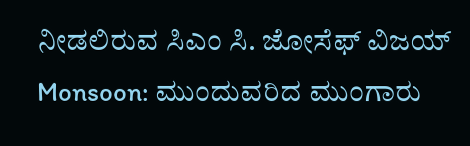ನೀಡಲಿರುವ ಸಿಎಂ ಸಿ. ಜೋಸೆಫ್ ವಿಜಯ್
Monsoon: ಮುಂದುವರಿದ ಮುಂಗಾರು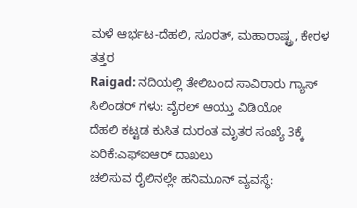ಮಳೆ ಆರ್ಭಟ-ದೆಹಲಿ, ಸೂರತ್, ಮಹಾರಾಷ್ಟ್ರ, ಕೇರಳ ತತ್ತರ
Raigad: ನದಿಯಲ್ಲಿ ತೇಲಿಬಂದ ಸಾವಿರಾರು ಗ್ಯಾಸ್ ಸಿಲಿಂಡರ್ ಗಳು: ವೈರಲ್ ಆಯ್ತು ವಿಡಿಯೋ
ದೆಹಲಿ ಕಟ್ಟಡ ಕುಸಿತ ದುರಂತ ಮೃತರ ಸಂಖ್ಯೆ 3ಕ್ಕೆ ಏರಿಕೆ:ಎಫ್ಐಆರ್ ದಾಖಲು
ಚಲಿಸುವ ರೈಲಿನಲ್ಲೇ ಹನಿಮೂನ್ ವ್ಯವಸ್ಥೆ: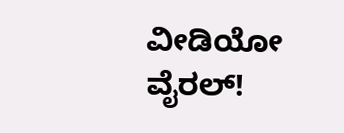ವೀಡಿಯೋ ವೈರಲ್!